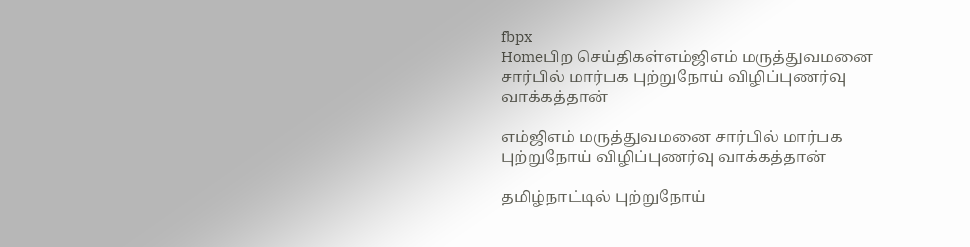fbpx
Homeபிற செய்திகள்எம்ஜிஎம் மருத்துவமனை சார்பில் மார்பக புற்றுநோய் விழிப்புணர்வு வாக்கத்தான்

எம்ஜிஎம் மருத்துவமனை சார்பில் மார்பக புற்றுநோய் விழிப்புணர்வு வாக்கத்தான்

தமிழ்நாட்டில் புற்றுநோய்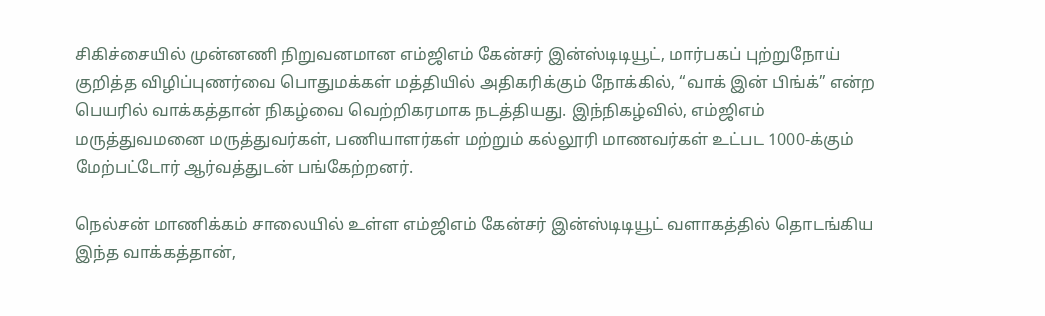சிகிச்சையில் முன்னணி நிறுவனமான எம்ஜிஎம் கேன்சர் இன்ஸ்டிடியூட், மார்பகப் புற்றுநோய் குறித்த விழிப்புணர்வை பொதுமக்கள் மத்தியில் அதிகரிக்கும் நோக்கில், “வாக் இன் பிங்க்” என்ற பெயரில் வாக்கத்தான் நிகழ்வை வெற்றிகரமாக நடத்தியது. இந்நிகழ்வில், எம்ஜிஎம் மருத்துவமனை மருத்துவர்கள், பணியாளர்கள் மற்றும் கல்லூரி மாணவர்கள் உட்பட 1000-க்கும் மேற்பட்டோர் ஆர்வத்துடன் பங்கேற்றனர்.

நெல்சன் மாணிக்கம் சாலையில் உள்ள எம்ஜிஎம் கேன்சர் இன்ஸ்டிடியூட் வளாகத்தில் தொடங்கிய இந்த வாக்கத்தான்,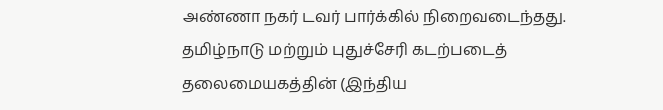அண்ணா நகர் டவர் பார்க்கில் நிறைவடைந்தது. தமிழ்நாடு மற்றும் புதுச்சேரி கடற்படைத் தலைமையகத்தின் (இந்திய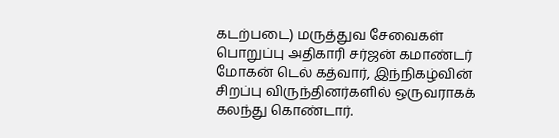கடற்படை) மருத்துவ சேவைகள் பொறுப்பு அதிகாரி சர்ஜன் கமாண்டர் மோகன் டெல் கத்வார், இந்நிகழ்வின் சிறப்பு விருந்தினர்களில் ஒருவராகக் கலந்து கொண்டார்.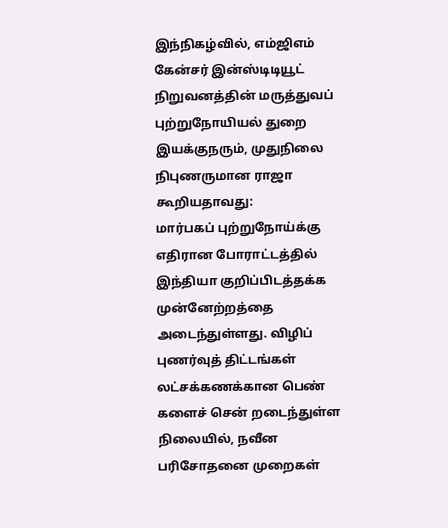இந்நிகழ்வில், எம்ஜிஎம் கேன்சர் இன்ஸ்டிடியூட் நிறுவனத்தின் மருத்துவப் புற்றுநோயியல் துறை இயக்குநரும், முதுநிலை நிபுணருமான ராஜா கூறியதாவது:
மார்பகப் புற்றுநோய்க்கு எதிரான போராட்டத்தில் இந்தியா குறிப்பிடத்தக்க முன்னேற்றத்தை அடைந்துள்ளது. விழிப் புணர்வுத் திட்டங்கள் லட்சக்கணக்கான பெண் களைச் சென் றடைந்துள்ள நிலையில், நவீன பரிசோதனை முறைகள்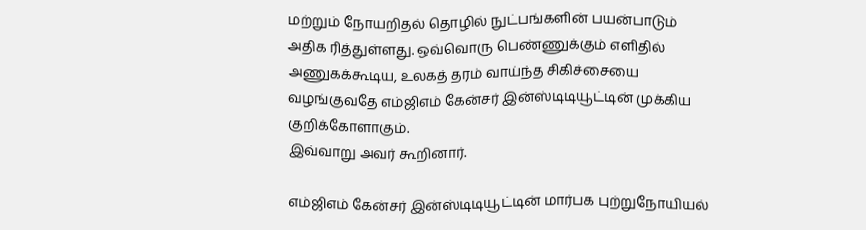மற்றும் நோயறிதல் தொழில் நுட்பங்களின் பயன்பாடும் அதிக ரித்துள்ளது. ஒவ்வொரு பெண்ணுக்கும் எளிதில் அணுகக்கூடிய, உலகத் தரம் வாய்ந்த சிகிச்சையை வழங்குவதே எம்ஜிஎம் கேன்சர் இன்ஸ்டிடியூட்டின் முக்கிய குறிக்கோளாகும்.
இவ்வாறு அவர் கூறினார்.

எம்ஜிஎம் கேன்சர் இன்ஸ்டிடியூட்டின் மார்பக புற்றுநோயியல்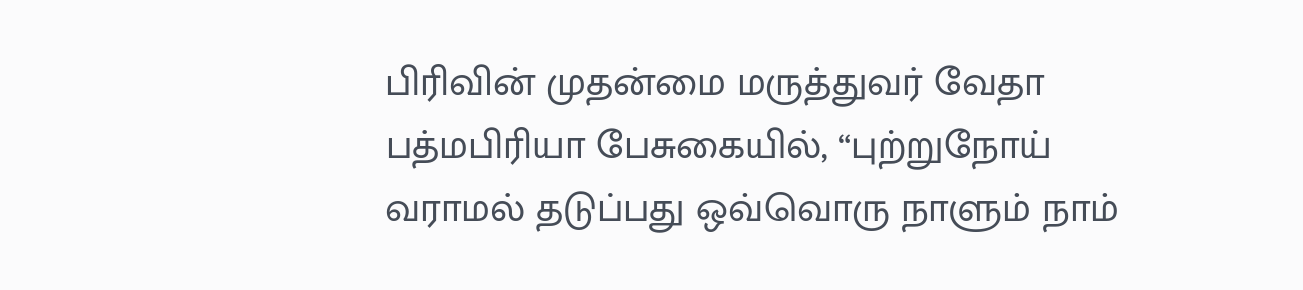பிரிவின் முதன்மை மருத்துவர் வேதா பத்மபிரியா பேசுகையில், “புற்றுநோய் வராமல் தடுப்பது ஒவ்வொரு நாளும் நாம்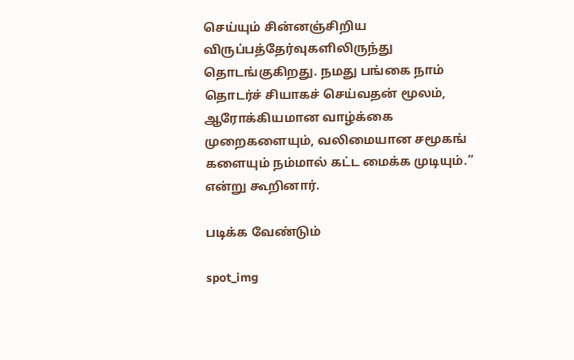செய்யும் சின்னஞ்சிறிய விருப்பத்தேர்வுகளிலிருந்து தொடங்குகிறது. நமது பங்கை நாம் தொடர்ச் சியாகச் செய்வதன் மூலம், ஆரோக்கியமான வாழ்க்கை முறைகளையும், வலிமையான சமூகங் களையும் நம்மால் கட்ட மைக்க முடியும்.” என்று கூறினார்.

படிக்க வேண்டும்

spot_img